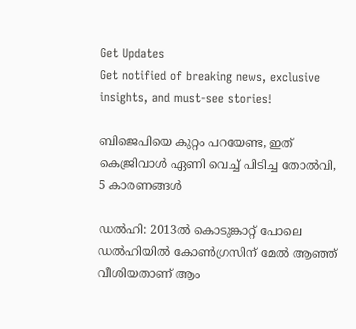Get Updates
Get notified of breaking news, exclusive insights, and must-see stories!

ബിജെപിയെ കുറ്റം പറയേണ്ട, ഇത് കെജ്രിവാൾ ഏണി വെച്ച് പിടിച്ച തോൽവി, 5 കാരണങ്ങൾ

ഡല്‍ഹി: 2013ല്‍ കൊടുങ്കാറ്റ് പോലെ ഡല്‍ഹിയില്‍ കോണ്‍ഗ്രസിന് മേല്‍ ആഞ്ഞ് വീശിയതാണ് ആം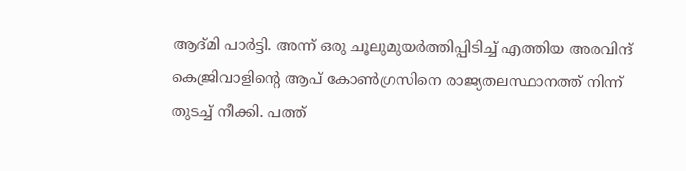ആദ്മി പാര്‍ട്ടി. അന്ന് ഒരു ചൂലുമുയര്‍ത്തിപ്പിടിച്ച് എത്തിയ അരവിന്ദ് കെജ്രിവാളിന്റെ ആപ് കോണ്‍ഗ്രസിനെ രാജ്യതലസ്ഥാനത്ത് നിന്ന് തുടച്ച് നീക്കി. പത്ത്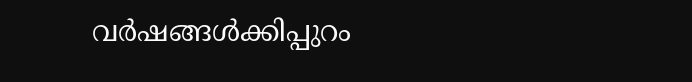വര്‍ഷങ്ങള്‍ക്കിപ്പുറം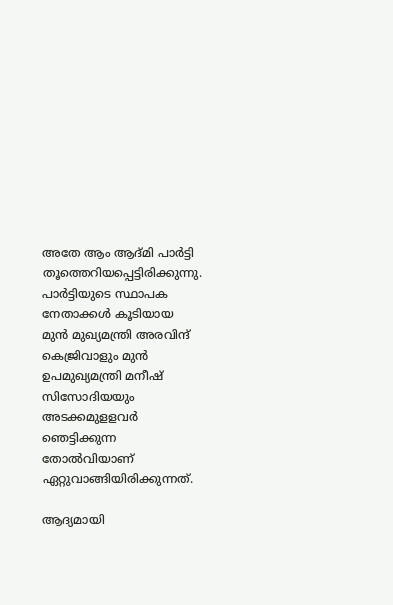അതേ ആം ആദ്മി പാര്‍ട്ടി തൂത്തെറിയപ്പെട്ടിരിക്കുന്നു. പാര്‍ട്ടിയുടെ സ്ഥാപക നേതാക്കള്‍ കൂടിയായ മുന്‍ മുഖ്യമന്ത്രി അരവിന്ദ് കെജ്രിവാളും മുന്‍ ഉപമുഖ്യമന്ത്രി മനീഷ് സിസോദിയയും അടക്കമുളളവര്‍ ഞെട്ടിക്കുന്ന തോല്‍വിയാണ് ഏറ്റുവാങ്ങിയിരിക്കുന്നത്.

ആദ്യമായി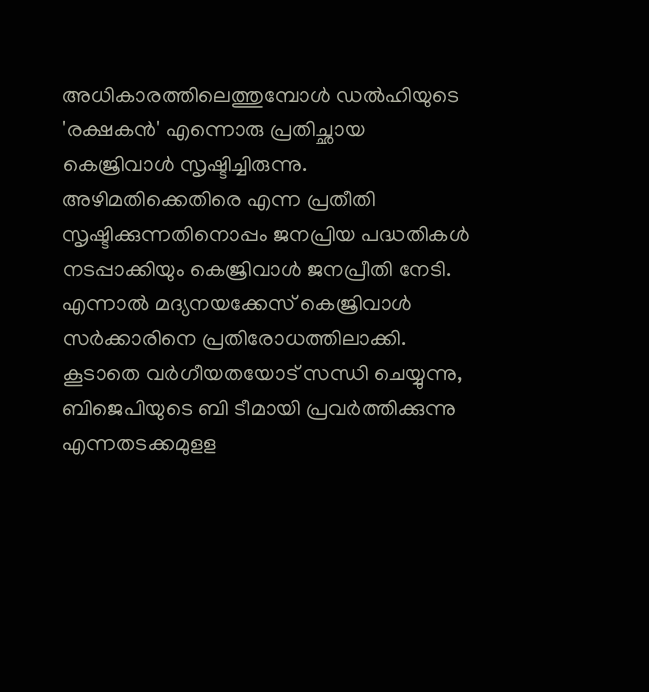അധികാരത്തിലെത്തുമ്പോള്‍ ഡല്‍ഹിയുടെ 'രക്ഷകൻ' എന്നൊരു പ്രതിച്ഛായ കെജ്രിവാള്‍ സൃഷ്ടിച്ചിരുന്നു. അഴിമതിക്കെതിരെ എന്ന പ്രതീതി സൃഷ്ടിക്കുന്നതിനൊപ്പം ജനപ്രിയ പദ്ധതികള്‍ നടപ്പാക്കിയും കെജ്രിവാള്‍ ജനപ്രീതി നേടി. എന്നാല്‍ മദ്യനയക്കേസ് കെജ്രിവാള്‍ സര്‍ക്കാരിനെ പ്രതിരോധത്തിലാക്കി. കൂടാതെ വര്‍ഗീയതയോട് സന്ധി ചെയ്യുന്നു, ബിജെപിയുടെ ബി ടീമായി പ്രവര്‍ത്തിക്കുന്നു എന്നതടക്കമുളള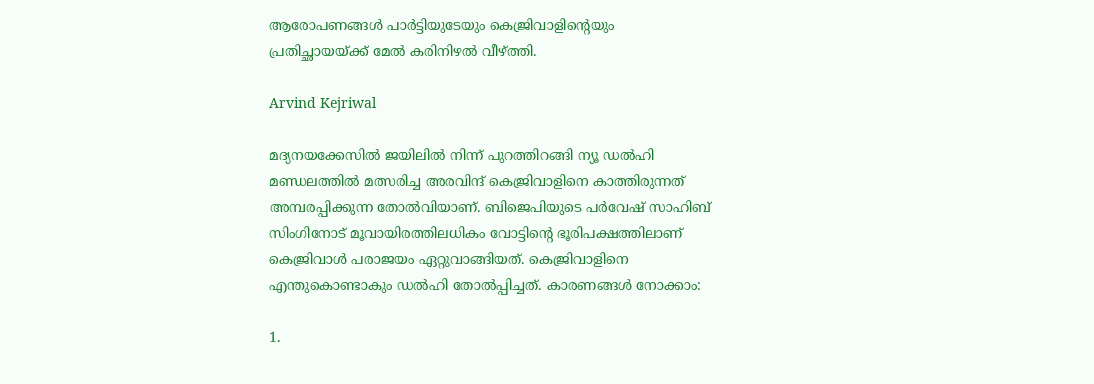ആരോപണങ്ങൾ പാര്‍ട്ടിയുടേയും കെജ്രിവാളിന്റെയും പ്രതിച്ഛായയ്ക്ക് മേൽ കരിനിഴൽ വീഴ്ത്തി.

Arvind Kejriwal

മദ്യനയക്കേസില്‍ ജയിലില്‍ നിന്ന് പുറത്തിറങ്ങി ന്യൂ ഡല്‍ഹി മണ്ഡലത്തില്‍ മത്സരിച്ച അരവിന്ദ് കെജ്രിവാളിനെ കാത്തിരുന്നത് അമ്പരപ്പിക്കുന്ന തോല്‍വിയാണ്. ബിജെപിയുടെ പര്‍വേഷ് സാഹിബ് സിംഗിനോട് മൂവായിരത്തിലധികം വോട്ടിന്റെ ഭൂരിപക്ഷത്തിലാണ് കെജ്രിവാള്‍ പരാജയം ഏറ്റുവാങ്ങിയത്. കെജ്രിവാളിനെ എന്തുകൊണ്ടാകും ഡല്‍ഹി തോല്‍പ്പിച്ചത്. കാരണങ്ങള്‍ നോക്കാം:

1.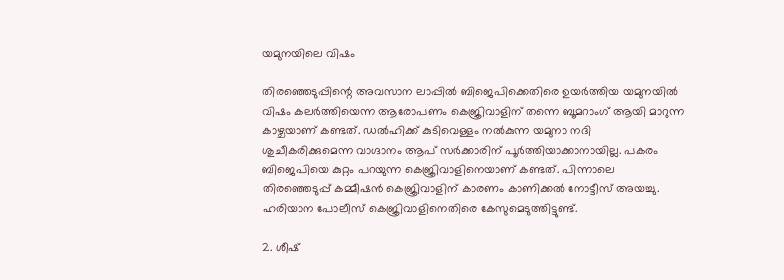യമുനയിലെ വിഷം

തിരഞ്ഞെടുപ്പിന്റെ അവസാന ലാപ്പില്‍ ബിജെപിക്കെതിരെ ഉയര്‍ത്തിയ യമുനയില്‍ വിഷം കലര്‍ത്തിയെന്ന ആരോപണം കെജ്രിവാളിന് തന്നെ ബൂമറാംഗ് ആയി മാറുന്ന കാഴ്ചയാണ് കണ്ടത്. ഡല്‍ഹിക്ക് കുടിവെള്ളം നല്‍കുന്ന യമുനാ നദി ശുചീകരിക്കുമെന്ന വാഗ്ദാനം ആപ് സര്‍ക്കാരിന് പൂര്‍ത്തിയാക്കാനായില്ല. പകരം ബിജെപിയെ കുറ്റം പറയുന്ന കെജ്രിവാളിനെയാണ് കണ്ടത്. പിന്നാലെ തിരഞ്ഞെടുപ്പ് കമ്മീഷന്‍ കെജ്രിവാളിന് കാരണം കാണിക്കല്‍ നോട്ടീസ് അയച്ചു. ഹരിയാന പോലീസ് കെജ്രിവാളിനെതിരെ കേസുമെടുത്തിട്ടുണ്ട്.

2. ശീഷ്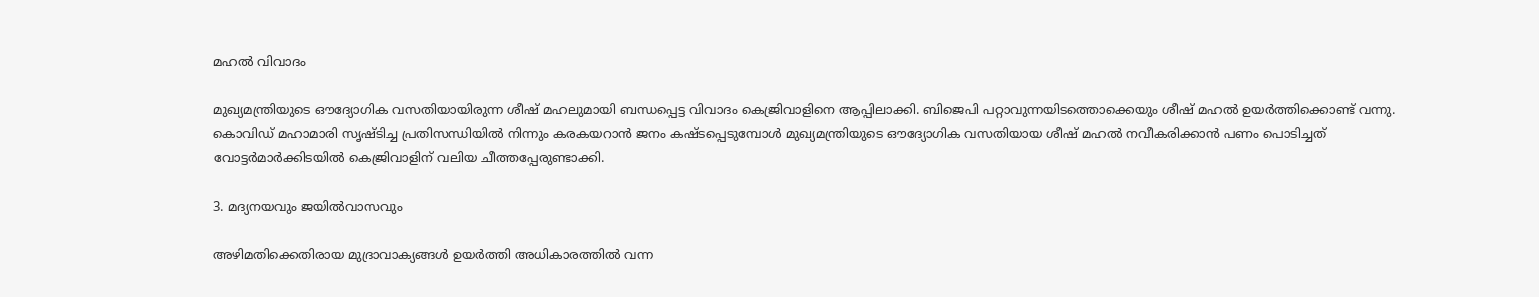മഹല്‍ വിവാദം

മുഖ്യമന്ത്രിയുടെ ഔദ്യോഗിക വസതിയായിരുന്ന ശീഷ് മഹലുമായി ബന്ധപ്പെട്ട വിവാദം കെജ്രിവാളിനെ ആപ്പിലാക്കി. ബിജെപി പറ്റാവുന്നയിടത്തൊക്കെയും ശീഷ് മഹല്‍ ഉയര്‍ത്തിക്കൊണ്ട് വന്നു. കൊവിഡ് മഹാമാരി സൃഷ്ടിച്ച പ്രതിസന്ധിയില്‍ നിന്നും കരകയറാന്‍ ജനം കഷ്ടപ്പെടുമ്പോള്‍ മുഖ്യമന്ത്രിയുടെ ഔദ്യോഗിക വസതിയായ ശീഷ് മഹല്‍ നവീകരിക്കാന്‍ പണം പൊടിച്ചത് വോട്ടര്‍മാര്‍ക്കിടയില്‍ കെജ്രിവാളിന് വലിയ ചീത്തപ്പേരുണ്ടാക്കി.

3. മദ്യനയവും ജയില്‍വാസവും

അഴിമതിക്കെതിരായ മുദ്രാവാക്യങ്ങള്‍ ഉയര്‍ത്തി അധികാരത്തില്‍ വന്ന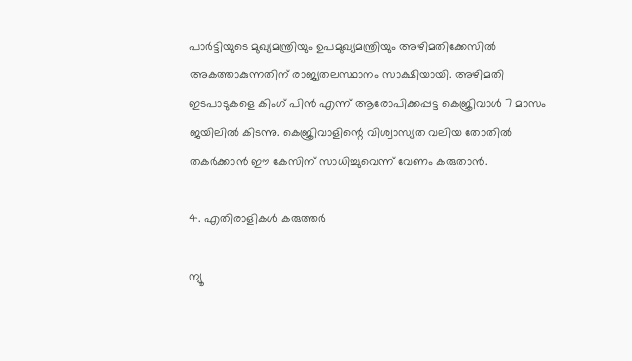പാര്‍ട്ടിയുടെ മുഖ്യമന്ത്രിയും ഉപമുഖ്യമന്ത്രിയും അഴിമതിക്കേസില്‍ അകത്താകുന്നതിന് രാജ്യതലസ്ഥാനം സാക്ഷിയായി. അഴിമതി ഇടപാടുകളെ കിംഗ് പിന്‍ എന്ന് ആരോപിക്കപ്പട്ട കെജ്രിവാള്‍ 7 മാസം ജയിലില്‍ കിടന്നു. കെജ്രിവാളിന്റെ വിശ്വാസ്യത വലിയ തോതില്‍ തകര്‍ക്കാന്‍ ഈ കേസിന് സാധിച്ചുവെന്ന് വേണം കരുതാന്‍.

4. എതിരാളികള്‍ കരുത്തര്‍

ന്യൂ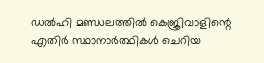ഡല്‍ഹി മണ്ഡലത്തില്‍ കെജ്രിവാളിന്റെ എതിര്‍ സ്ഥാനാര്‍ത്ഥികള്‍ ചെറിയ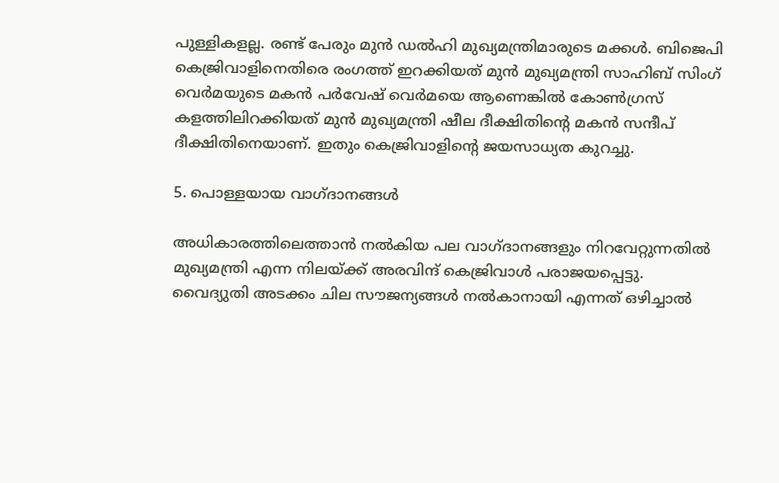പുള്ളികളല്ല. രണ്ട് പേരും മുന്‍ ഡല്‍ഹി മുഖ്യമന്ത്രിമാരുടെ മക്കള്‍. ബിജെപി കെജ്രിവാളിനെതിരെ രംഗത്ത് ഇറക്കിയത് മുന്‍ മുഖ്യമന്ത്രി സാഹിബ് സിംഗ് വെര്‍മയുടെ മകന്‍ പര്‍വേഷ് വെര്‍മയെ ആണെങ്കില്‍ കോണ്‍ഗ്രസ് കളത്തിലിറക്കിയത് മുന്‍ മുഖ്യമന്ത്രി ഷീല ദീക്ഷിതിന്റെ മകന്‍ സന്ദീപ് ദീക്ഷിതിനെയാണ്. ഇതും കെജ്രിവാളിന്റെ ജയസാധ്യത കുറച്ചു.

5. പൊള്ളയായ വാഗ്ദാനങ്ങള്‍

അധികാരത്തിലെത്താന്‍ നല്‍കിയ പല വാഗ്ദാനങ്ങളും നിറവേറ്റുന്നതില്‍ മുഖ്യമന്ത്രി എന്ന നിലയ്ക്ക് അരവിന്ദ് കെജ്രിവാള്‍ പരാജയപ്പെട്ടു. വൈദ്യുതി അടക്കം ചില സൗജന്യങ്ങള്‍ നല്‍കാനായി എന്നത് ഒഴിച്ചാല്‍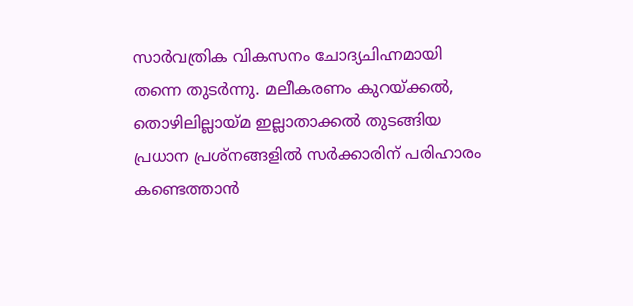സാര്‍വത്രിക വികസനം ചോദ്യചിഹ്നമായി തന്നെ തുടര്‍ന്നു. മലീകരണം കുറയ്ക്കല്‍, തൊഴിലില്ലായ്മ ഇല്ലാതാക്കല്‍ തുടങ്ങിയ പ്രധാന പ്രശ്‌നങ്ങളില്‍ സര്‍ക്കാരിന് പരിഹാരം കണ്ടെത്താന്‍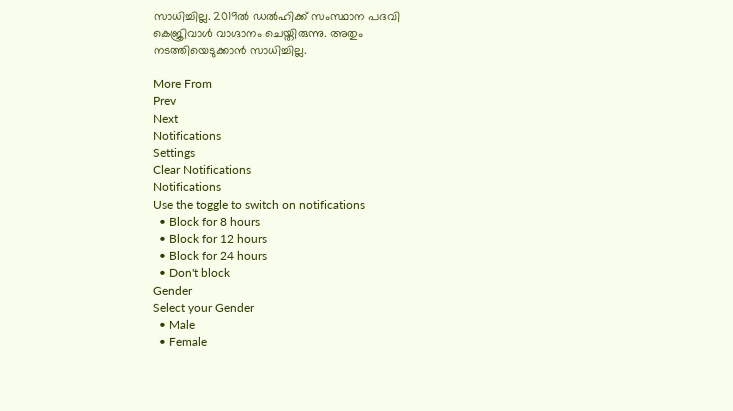സാധിച്ചില്ല. 2019ല്‍ ഡല്‍ഹിക്ക് സംസ്ഥാന പദവി കെജ്രിവാള്‍ വാഗ്ദാനം ചെയ്തിരുന്നു. അതും നടത്തിയെടുക്കാന്‍ സാധിച്ചില്ല.

More From
Prev
Next
Notifications
Settings
Clear Notifications
Notifications
Use the toggle to switch on notifications
  • Block for 8 hours
  • Block for 12 hours
  • Block for 24 hours
  • Don't block
Gender
Select your Gender
  • Male
  • Female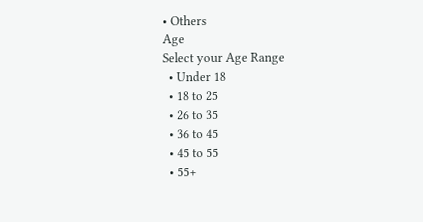• Others
Age
Select your Age Range
  • Under 18
  • 18 to 25
  • 26 to 35
  • 36 to 45
  • 45 to 55
  • 55+